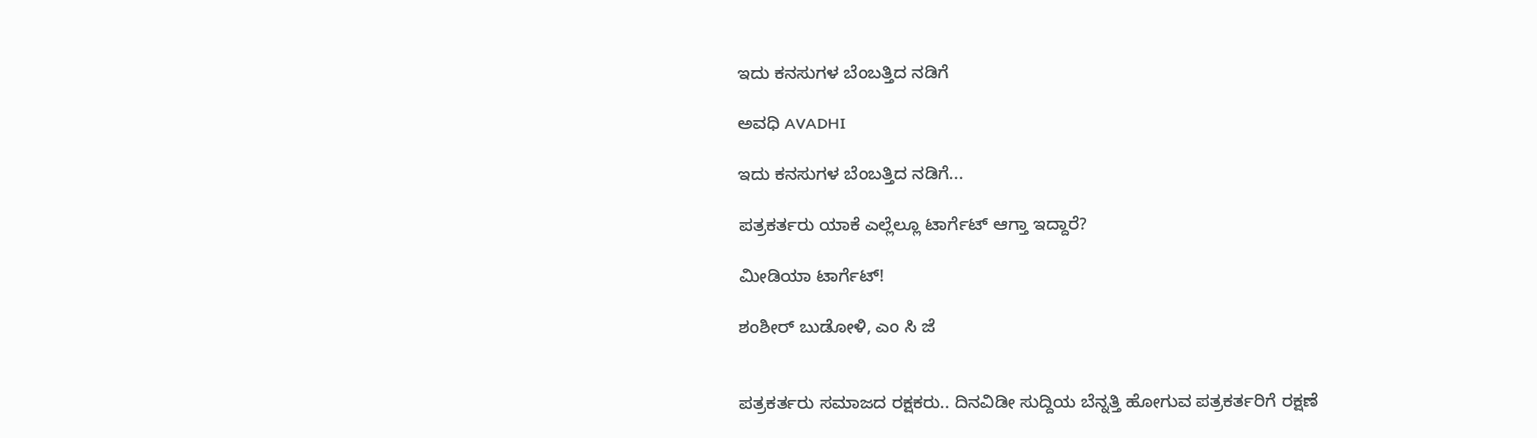ಇದು ಕನಸುಗಳ ಬೆಂಬತ್ತಿದ ನಡಿಗೆ‍

ಅವಧಿ AVADHI

ಇದು ಕನಸುಗಳ ಬೆಂಬತ್ತಿದ ನಡಿಗೆ...

ಪತ್ರಕರ್ತರು ಯಾಕೆ ಎಲ್ಲೆಲ್ಲೂ ಟಾರ್ಗೆಟ್ ಆಗ್ತಾ ಇದ್ದಾರೆ?

ಮೀಡಿಯಾ ಟಾರ್ಗೆಟ್!

ಶಂಶೀರ್ ಬುಡೋಳಿ, ಎಂ ಸಿ ಜೆ


ಪತ್ರಕರ್ತರು ಸಮಾಜದ ರಕ್ಷಕರು.. ದಿನವಿಡೀ ಸುದ್ದಿಯ ಬೆನ್ನತ್ತಿ ಹೋಗುವ ಪತ್ರಕರ್ತರಿಗೆ ರಕ್ಷಣೆ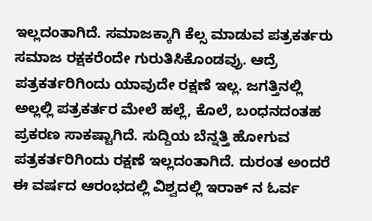ಇಲ್ಲದಂತಾಗಿದೆ. ಸಮಾಜಕ್ಕಾಗಿ ಕೆಲ್ಸ ಮಾಡುವ ಪತ್ರಕರ್ತರು ಸಮಾಜ ರಕ್ಷಕರೆಂದೇ ಗುರುತಿಸಿಕೊಂಡವ್ರು. ಆದ್ರೆ ಪತ್ರಕರ್ತರಿಗಿಂದು ಯಾವುದೇ ರಕ್ಷಣೆ ಇಲ್ಲ. ಜಗತ್ತಿನಲ್ಲಿ ಅಲ್ಲಲ್ಲಿ ಪತ್ರಕರ್ತರ ಮೇಲೆ ಹಲ್ಲೆ, ಕೊಲೆ, ಬಂಧನದಂತಹ ಪ್ರಕರಣ ಸಾಕಷ್ಟಾಗಿದೆ. ಸುದ್ದಿಯ ಬೆನ್ನತ್ತಿ ಹೋಗುವ ಪತ್ರಕರ್ತರಿಗಿಂದು ರಕ್ಷಣೆ ಇಲ್ಲದಂತಾಗಿದೆ. ದುರಂತ ಅಂದರೆ ಈ ವರ್ಷದ ಆರಂಭದಲ್ಲಿ ವಿಶ್ವದಲ್ಲಿ ಇರಾಕ್ ನ ಓರ್ವ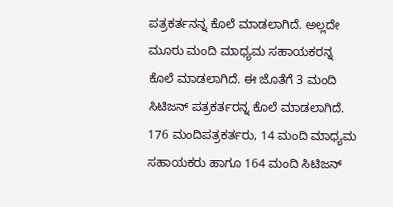ಪತ್ರಕರ್ತನನ್ನ ಕೊಲೆ ಮಾಡಲಾಗಿದೆ. ಅಲ್ಲದೇ ಮೂರು ಮಂದಿ ಮಾಧ್ಯಮ ಸಹಾಯಕರನ್ನ ಕೊಲೆ ಮಾಡಲಾಗಿದೆ. ಈ ಜೊತೆಗೆ 3 ಮಂದಿ ಸಿಟಿಜನ್ ಪತ್ರಕರ್ತರನ್ನ ಕೊಲೆ ಮಾಡಲಾಗಿದೆ. 176 ಮಂದಿಪತ್ರಕರ್ತರು, 14 ಮಂದಿ ಮಾಧ್ಯಮ ಸಹಾಯಕರು ಹಾಗೂ 164 ಮಂದಿ ಸಿಟಿಜನ್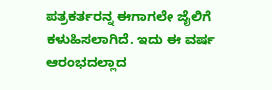ಪತ್ರಕರ್ತರನ್ನ ಈಗಾಗಲೇ ಜೈಲಿಗೆ ಕಳುಹಿಸಲಾಗಿದೆ. ಇದು ಈ ವರ್ಷ ಆರಂಭದಲ್ಲಾದ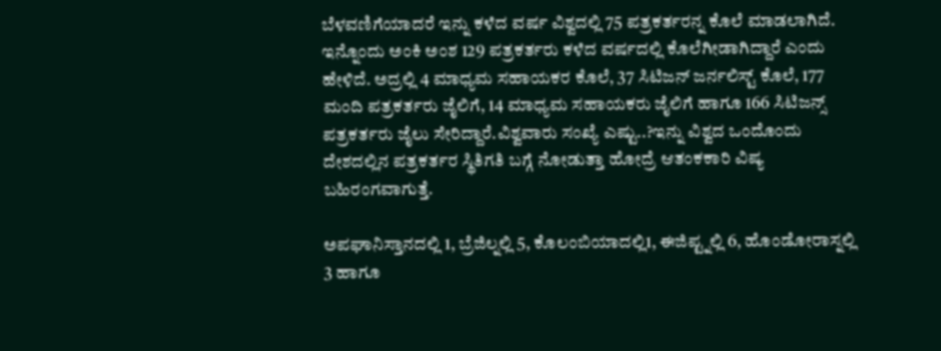ಬೆಳವಣಿಗೆಯಾದರೆ ಇನ್ನು ಕಳೆದ ವರ್ಷ ವಿಶ್ವದಲ್ಲಿ 75 ಪತ್ರಕರ್ತರನ್ನ ಕೊಲೆ ಮಾಡಲಾಗಿದೆ. ಇನ್ನೊಂದು ಅಂಕಿ ಅಂಶ 129 ಪತ್ರಕರ್ತರು ಕಳೆದ ವರ್ಷದಲ್ಲಿ ಕೊಲೆಗೀಡಾಗಿದ್ದಾರೆ ಎಂದು ಹೇಳಿದೆ. ಅದ್ರಲ್ಲಿ 4 ಮಾಧ್ಯಮ ಸಹಾಯಕರ ಕೊಲೆ, 37 ಸಿಟಿಜನ್ ಜರ್ನಲಿಸ್ಟ್ ಕೊಲೆ, 177 ಮಂದಿ ಪತ್ರಕರ್ತರು ಜೈಲಿಗೆ, 14 ಮಾಧ್ಯಮ ಸಹಾಯಕರು ಜೈಲಿಗೆ ಹಾಗೂ 166 ಸಿಟಿಜನ್ಸ್ ಪತ್ರಕರ್ತರು ಜೈಲು ಸೇರಿದ್ದಾರೆ.ವಿಶ್ವವಾರು ಸಂಖ್ಯೆ ಎಷ್ಟು..?ಇನ್ನು ವಿಶ್ವದ ಒಂದೊಂದು ದೇಶದಲ್ಲಿನ ಪತ್ರಕರ್ತರ ಸ್ಥಿತಿಗತಿ ಬಗ್ಗೆ ನೋಡುತ್ತಾ ಹೋದ್ರೆ ಆತಂಕಕಾರಿ ವಿಷ್ಯ ಬಹಿರಂಗವಾಗುತ್ತೆ.

ಅಪಘಾನಿಸ್ತಾನದಲ್ಲಿ 1, ಬ್ರೆಜಿಲ್ನಲ್ಲಿ 5, ಕೊಲಂಬಿಯಾದಲ್ಲಿ1, ಈಜಿಪ್ಟ್ನಲ್ಲಿ 6, ಹೊಂಡೋರಾಸ್ನಲ್ಲಿ 3 ಹಾಗೂ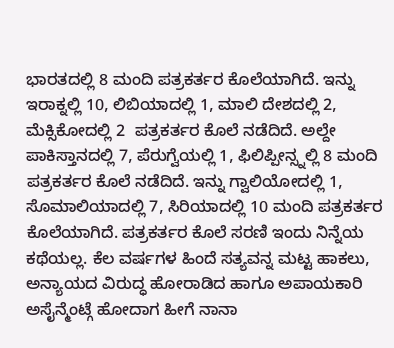ಭಾರತದಲ್ಲಿ 8 ಮಂದಿ ಪತ್ರಕರ್ತರ ಕೊಲೆಯಾಗಿದೆ. ಇನ್ನು ಇರಾಕ್ನಲ್ಲಿ 10, ಲಿಬಿಯಾದಲ್ಲಿ 1, ಮಾಲಿ ದೇಶದಲ್ಲಿ 2, ಮೆಕ್ಸಿಕೋದಲ್ಲಿ 2  ಪತ್ರಕರ್ತರ ಕೊಲೆ ನಡೆದಿದೆ. ಅಲ್ದೇ ಪಾಕಿಸ್ತಾನದಲ್ಲಿ 7, ಪೆರುಗ್ವೆಯಲ್ಲಿ 1, ಫಿಲಿಪ್ಪೀನ್ಸ್ನಲ್ಲಿ 8 ಮಂದಿ ಪತ್ರಕರ್ತರ ಕೊಲೆ ನಡೆದಿದೆ. ಇನ್ನು ಗ್ವಾಲಿಯೋದಲ್ಲಿ 1, ಸೊಮಾಲಿಯಾದಲ್ಲಿ 7, ಸಿರಿಯಾದಲ್ಲಿ 10 ಮಂದಿ ಪತ್ರಕರ್ತರ ಕೊಲೆಯಾಗಿದೆ. ಪತ್ರಕರ್ತರ ಕೊಲೆ ಸರಣಿ ಇಂದು ನಿನ್ನೆಯ ಕಥೆಯಲ್ಲ. ಕೆಲ ವರ್ಷಗಳ ಹಿಂದೆ ಸತ್ಯವನ್ನ ಮಟ್ಟ ಹಾಕಲು, ಅನ್ಯಾಯದ ವಿರುದ್ಧ ಹೋರಾಡಿದ ಹಾಗೂ ಅಪಾಯಕಾರಿ ಅಸೈನ್ಮೆಂಟ್ಗೆ ಹೋದಾಗ ಹೀಗೆ ನಾನಾ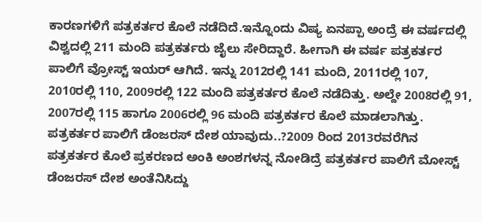ಕಾರಣಗಳಿಗೆ ಪತ್ರಕರ್ತರ ಕೊಲೆ ನಡೆದಿದೆ.ಇನ್ನೊಂದು ವಿಷ್ಯ ಏನಪ್ಪಾ ಅಂದ್ರೆ ಈ ವರ್ಷದಲ್ಲಿ ವಿಶ್ವದಲ್ಲಿ 211 ಮಂದಿ ಪತ್ರಕರ್ತರು ಜೈಲು ಸೇರಿದ್ದಾರೆ. ಹೀಗಾಗಿ ಈ ವರ್ಷ ಪತ್ರಕರ್ತರ ಪಾಲಿಗೆ ವ್ರೋಸ್ಟ್ ಇಯರ್ ಆಗಿದೆ. ಇನ್ನು 2012ರಲ್ಲಿ 141 ಮಂದಿ, 2011ರಲ್ಲಿ 107, 2010ರಲ್ಲಿ 110, 2009ರಲ್ಲಿ 122 ಮಂದಿ ಪತ್ರಕರ್ತರ ಕೊಲೆ ನಡೆದಿತ್ತು. ಅಲ್ದೇ 2008ರಲ್ಲಿ 91, 2007ರಲ್ಲಿ 115 ಹಾಗೂ 2006ರಲ್ಲಿ 96 ಮಂದಿ ಪತ್ರಕರ್ತರ ಕೊಲೆ ಮಾಡಲಾಗಿತ್ತು. ಪತ್ರಕರ್ತರ ಪಾಲಿಗೆ ಡೆಂಜರಸ್ ದೇಶ ಯಾವುದು..?2009 ರಿಂದ 2013ರವರೆಗಿನ ಪತ್ರಕರ್ತರ ಕೊಲೆ ಪ್ರಕರಣದ ಅಂಕಿ ಅಂಶಗಳನ್ನ ನೋಡಿದ್ರೆ ಪತ್ರಕರ್ತರ ಪಾಲಿಗೆ ಮೋಸ್ಟ್ ಡೆಂಜರಸ್ ದೇಶ ಅಂತೆನಿಸಿದ್ದು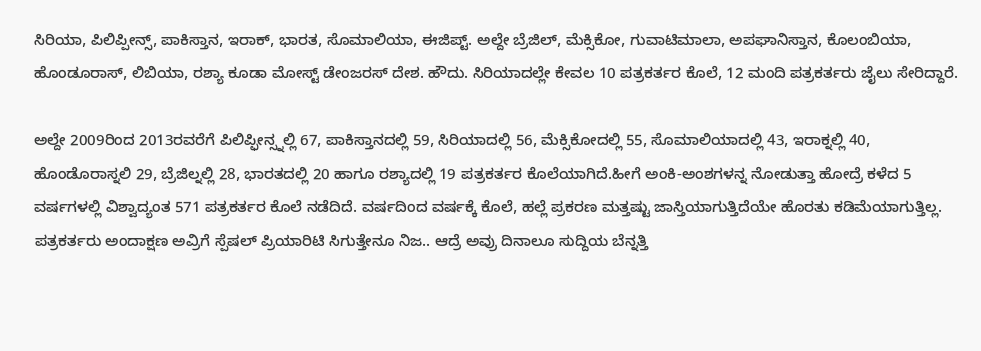ಸಿರಿಯಾ, ಪಿಲಿಪ್ಪೀನ್ಸ್, ಪಾಕಿಸ್ತಾನ, ಇರಾಕ್, ಭಾರತ, ಸೊಮಾಲಿಯಾ, ಈಜಿಪ್ಟ್. ಅಲ್ದೇ ಬ್ರೆಜಿಲ್, ಮೆಕ್ಸಿಕೋ, ಗುವಾಟಿಮಾಲಾ, ಅಪಘಾನಿಸ್ತಾನ, ಕೊಲಂಬಿಯಾ, ಹೊಂಡೂರಾಸ್, ಲಿಬಿಯಾ, ರಶ್ಯಾ ಕೂಡಾ ಮೋಸ್ಟ್ ಡೇಂಜರಸ್ ದೇಶ. ಹೌದು. ಸಿರಿಯಾದಲ್ಲೇ ಕೇವಲ 10 ಪತ್ರಕರ್ತರ ಕೊಲೆ, 12 ಮಂದಿ ಪತ್ರಕರ್ತರು ಜೈಲು ಸೇರಿದ್ದಾರೆ.

ಅಲ್ದೇ 2009ರಿಂದ 2013ರವರೆಗೆ ಪಿಲಿಪ್ಫೀನ್ಸ್ನಲ್ಲಿ 67, ಪಾಕಿಸ್ತಾನದಲ್ಲಿ 59, ಸಿರಿಯಾದಲ್ಲಿ 56, ಮೆಕ್ಸಿಕೋದಲ್ಲಿ 55, ಸೊಮಾಲಿಯಾದಲ್ಲಿ 43, ಇರಾಕ್ನಲ್ಲಿ 40, ಹೊಂಡೊರಾಸ್ನಲಿ 29, ಬ್ರೆಜಿಲ್ನಲ್ಲಿ 28, ಭಾರತದಲ್ಲಿ 20 ಹಾಗೂ ರಶ್ಯಾದಲ್ಲಿ 19 ಪತ್ರಕರ್ತರ ಕೊಲೆಯಾಗಿದೆ.ಹೀಗೆ ಅಂಕಿ-ಅಂಶಗಳನ್ನ ನೋಡುತ್ತಾ ಹೋದ್ರೆ ಕಳೆದ 5 ವರ್ಷಗಳಲ್ಲಿ ವಿಶ್ವಾದ್ಯಂತ 571 ಪತ್ರಕರ್ತರ ಕೊಲೆ ನಡೆದಿದೆ. ವರ್ಷದಿಂದ ವರ್ಷಕ್ಕೆ ಕೊಲೆ, ಹಲ್ಲೆ ಪ್ರಕರಣ ಮತ್ತಷ್ಟು ಜಾಸ್ತಿಯಾಗುತ್ತಿದೆಯೇ ಹೊರತು ಕಡಿಮೆಯಾಗುತ್ತಿಲ್ಲ. ಪತ್ರಕರ್ತರು ಅಂದಾಕ್ಷಣ ಅವ್ರಿಗೆ ಸ್ಪೆಷಲ್ ಪ್ರಿಯಾರಿಟಿ ಸಿಗುತ್ತೇನೂ ನಿಜ.. ಆದ್ರೆ ಅವ್ರು ದಿನಾಲೂ ಸುದ್ದಿಯ ಬೆನ್ನತ್ತಿ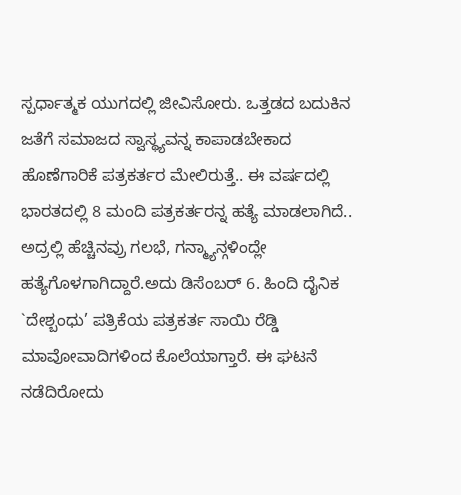ಸ್ಪರ್ಧಾತ್ಮಕ ಯುಗದಲ್ಲಿ ಜೀವಿಸೋರು. ಒತ್ತಡದ ಬದುಕಿನ ಜತೆಗೆ ಸಮಾಜದ ಸ್ವಾಸ್ಥ್ಯವನ್ನ ಕಾಪಾಡಬೇಕಾದ ಹೊಣೆಗಾರಿಕೆ ಪತ್ರಕರ್ತರ ಮೇಲಿರುತ್ತೆ.. ಈ ವರ್ಷದಲ್ಲಿ ಭಾರತದಲ್ಲಿ 8 ಮಂದಿ ಪತ್ರಕರ್ತರನ್ನ ಹತ್ಯೆ ಮಾಡಲಾಗಿದೆ.. ಅದ್ರಲ್ಲಿ ಹೆಚ್ಚಿನವ್ರು ಗಲಭೆ, ಗನ್ಮ್ಯಾನ್ಗಳಿಂದ್ಲೇ ಹತ್ಯೆಗೊಳಗಾಗಿದ್ದಾರೆ.ಅದು ಡಿಸೆಂಬರ್ 6. ಹಿಂದಿ ದೈನಿಕ `ದೇಶ್ಬಂಧು’ ಪತ್ರಿಕೆಯ ಪತ್ರಕರ್ತ ಸಾಯಿ ರೆಡ್ಡಿ ಮಾವೋವಾದಿಗಳಿಂದ ಕೊಲೆಯಾಗ್ತಾರೆ. ಈ ಘಟನೆ ನಡೆದಿರೋದು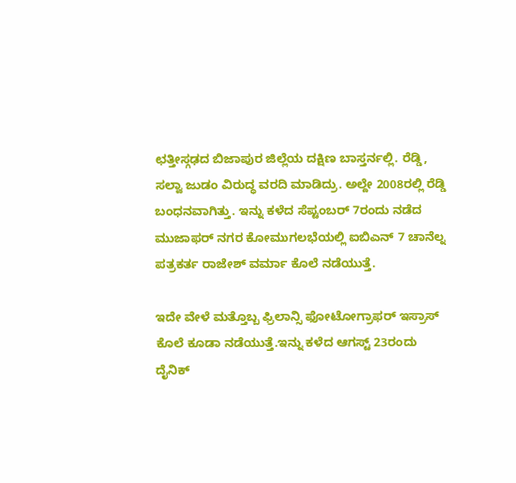ಛತ್ತೀಸ್ಗಢದ ಬಿಜಾಪುರ ಜಿಲ್ಲೆಯ ದಕ್ಷಿಣ ಬಾಸ್ತರ್ನಲ್ಲಿ. ರೆಡ್ಡಿ, ಸಲ್ವಾ ಜುಡಂ ವಿರುದ್ಧ ವರದಿ ಮಾಡಿದ್ರು. ಅಲ್ದೇ 2008ರಲ್ಲಿ ರೆಡ್ಡಿ ಬಂಧನವಾಗಿತ್ತು. ಇನ್ನು ಕಳೆದ ಸೆಪ್ಟಂಬರ್ 7ರಂದು ನಡೆದ ಮುಜಾಫರ್ ನಗರ ಕೋಮುಗಲಭೆಯಲ್ಲಿ ಐಬಿಎನ್ 7 ಚಾನೆಲ್ನ ಪತ್ರಕರ್ತ ರಾಜೇಶ್ ವರ್ಮಾ ಕೊಲೆ ನಡೆಯುತ್ತೆ.

ಇದೇ ವೇಳೆ ಮತ್ತೊಬ್ಬ ಫ್ರಿಲಾನ್ಸಿ ಫೋಟೋಗ್ರಾಫರ್ ಇಸ್ರಾಸ್ ಕೊಲೆ ಕೂಡಾ ನಡೆಯುತ್ತೆ.ಇನ್ನು ಕಳೆದ ಆಗಸ್ಟ್ 23ರಂದು ದೈನಿಕ್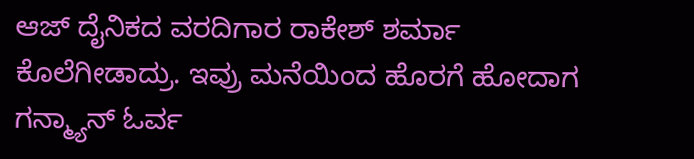ಆಜ್ ದೈನಿಕದ ವರದಿಗಾರ ರಾಕೇಶ್ ಶರ್ಮಾ ಕೊಲೆಗೀಡಾದ್ರು. ಇವ್ರು ಮನೆಯಿಂದ ಹೊರಗೆ ಹೋದಾಗ ಗನ್ಮ್ಯಾನ್ ಓರ್ವ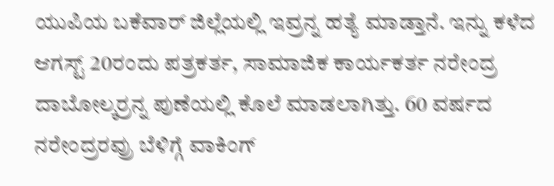ಯುಪಿಯ ಬಕೆವಾರ್ ಜಿಲ್ಲೆಯಲ್ಲಿ ಇವ್ರನ್ನ ಹತ್ಯೆ ಮಾಡ್ತಾನೆ. ಇನ್ನು ಕಳೆದ ಆಗಸ್ಟ್ 20ರಂದು ಪತ್ರಕರ್ತ, ಸಾಮಾಜಿಕ ಕಾರ್ಯಕರ್ತ ನರೇಂದ್ರ ದಾಬೋಲ್ಕರ್ರನ್ನ ಪುಣೆಯಲ್ಲಿ ಕೊಲೆ ಮಾಡಲಾಗಿತ್ತು. 60 ವರ್ಷದ ನರೇಂದ್ರರವ್ರು ಬೆಳಿಗ್ಗೆ ವಾಕಿಂಗ್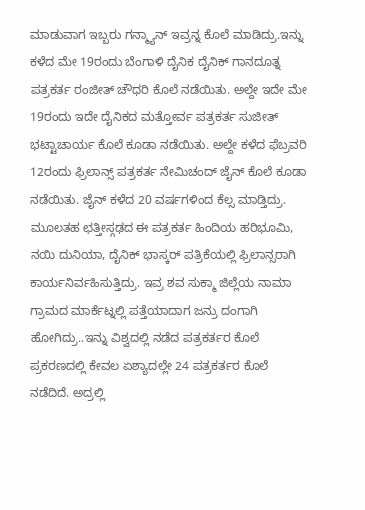ಮಾಡುವಾಗ ಇಬ್ಬರು ಗನ್ಮ್ಯಾನ್ ಇವ್ರನ್ನ ಕೊಲೆ ಮಾಡಿದ್ರು.ಇನ್ನು ಕಳೆದ ಮೇ 19ರಂದು ಬೆಂಗಾಳಿ ದೈನಿಕ ದೈನಿಕ್ ಗಾನದೂತ್ನ ಪತ್ರಕರ್ತ ರಂಜೀತ್ ಚೌಧರಿ ಕೊಲೆ ನಡೆಯಿತು. ಅಲ್ದೇ ಇದೇ ಮೇ 19ರಂದು ಇದೇ ದೈನಿಕದ ಮತ್ತೋರ್ವ ಪತ್ರಕರ್ತ ಸುಜೀತ್ ಭಟ್ಟಾಚಾರ್ಯ ಕೊಲೆ ಕೂಡಾ ನಡೆಯಿತು. ಅಲ್ದೇ ಕಳೆದ ಫೆಬ್ರವರಿ 12ರಂದು ಫ್ರಿಲಾನ್ಸ್ ಪತ್ರಕರ್ತ ನೇಮಿಚಂದ್ ಜೈನ್ ಕೊಲೆ ಕೂಡಾ ನಡೆಯಿತು. ಜೈನ್ ಕಳೆದ 20 ವರ್ಷಗಳಿಂದ ಕೆಲ್ಸ ಮಾಡ್ತಿದ್ರು. ಮೂಲತಹ ಛತ್ತೀಸ್ಗಢದ ಈ ಪತ್ರಕರ್ತ ಹಿಂದಿಯ ಹರಿಭೂಮಿ, ನಯಿ ದುನಿಯಾ, ದೈನಿಕ್ ಭಾಸ್ಕರ್ ಪತ್ರಿಕೆಯಲ್ಲಿ ಫ್ರಿಲಾನ್ಸರಾಗಿ ಕಾರ್ಯನಿರ್ವಹಿಸುತ್ತಿದ್ರು. ಇವ್ರ ಶವ ಸುಕ್ಮಾ ಜಿಲ್ಲೆಯ ನಾಮಾ ಗ್ರಾಮದ ಮಾರ್ಕೆಟ್ನಲ್ಲಿ ಪತ್ತೆಯಾದಾಗ ಜನ್ರು ದಂಗಾಗಿ ಹೋಗಿದ್ರು..ಇನ್ನು ವಿಶ್ವದಲ್ಲಿ ನಡೆದ ಪತ್ರಕರ್ತರ ಕೊಲೆ ಪ್ರಕರಣದಲ್ಲಿ ಕೇವಲ ಏಶ್ಯಾದಲ್ಲೇ 24 ಪತ್ರಕರ್ತರ ಕೊಲೆ ನಡೆದಿದೆ. ಅದ್ರಲ್ಲಿ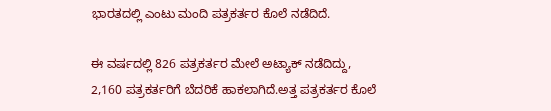ಭಾರತದಲ್ಲಿ ಎಂಟು ಮಂದಿ ಪತ್ರಕರ್ತರ ಕೊಲೆ ನಡೆದಿದೆ.

ಈ ವರ್ಷದಲ್ಲಿ 826 ಪತ್ರಕರ್ತರ ಮೇಲೆ ಅಟ್ಯಾಕ್ ನಡೆದಿದ್ದು, 2,160 ಪತ್ರಕರ್ತರಿಗೆ ಬೆದರಿಕೆ ಹಾಕಲಾಗಿದೆ.ಅತ್ತ ಪತ್ರಕರ್ತರ ಕೊಲೆ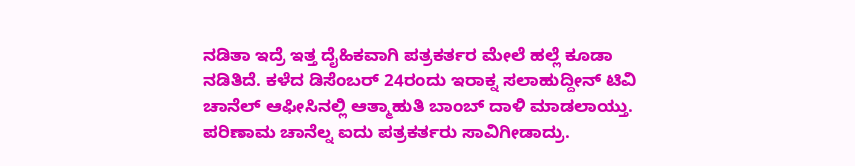ನಡಿತಾ ಇದ್ರೆ ಇತ್ತ ದೈಹಿಕವಾಗಿ ಪತ್ರಕರ್ತರ ಮೇಲೆ ಹಲ್ಲೆ ಕೂಡಾ ನಡಿತಿದೆ. ಕಳೆದ ಡಿಸೆಂಬರ್ 24ರಂದು ಇರಾಕ್ನ ಸಲಾಹುದ್ದೀನ್ ಟಿವಿ ಚಾನೆಲ್ ಆಫೀಸಿನಲ್ಲಿ ಆತ್ಮಾಹುತಿ ಬಾಂಬ್ ದಾಳಿ ಮಾಡಲಾಯ್ತು. ಪರಿಣಾಮ ಚಾನೆಲ್ನ ಐದು ಪತ್ರಕರ್ತರು ಸಾವಿಗೀಡಾದ್ರು.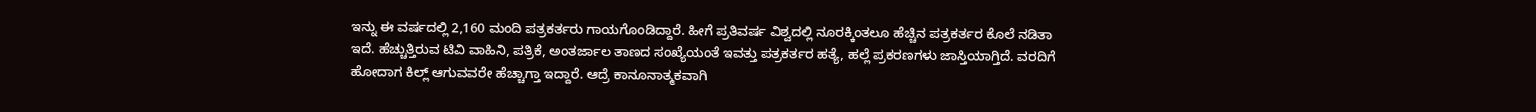ಇನ್ನು ಈ ವರ್ಷದಲ್ಲಿ 2,160 ಮಂದಿ ಪತ್ರಕರ್ತರು ಗಾಯಗೊಂಡಿದ್ದಾರೆ. ಹೀಗೆ ಪ್ರತಿವರ್ಷ ವಿಶ್ವದಲ್ಲಿ ನೂರಕ್ಕಿಂತಲೂ ಹೆಚ್ಚಿನ ಪತ್ರಕರ್ತರ ಕೊಲೆ ನಡಿತಾ ಇದೆ. ಹೆಚ್ಚುತ್ತಿರುವ ಟಿವಿ ವಾಹಿನಿ, ಪತ್ರಿಕೆ, ಅಂತರ್ಜಾಲ ತಾಣದ ಸಂಖ್ಯೆಯಂತೆ ಇವತ್ತು ಪತ್ರಕರ್ತರ ಹತ್ಯೆ, ಹಲ್ಲೆ ಪ್ರಕರಣಗಳು ಜಾಸ್ತಿಯಾಗ್ತಿದೆ. ವರದಿಗೆ ಹೋದಾಗ ಕಿಲ್ಲ್ ಆಗುವವರೇ ಹೆಚ್ಚಾಗ್ತಾ ಇದ್ದಾರೆ. ಆದ್ರೆ ಕಾನೂನಾತ್ಮಕವಾಗಿ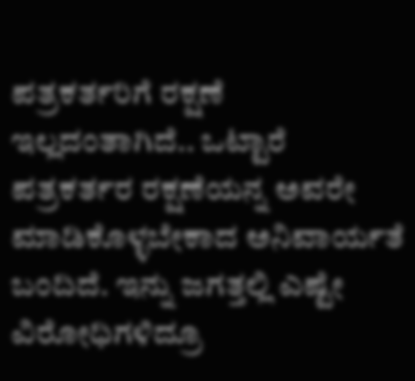ಪತ್ರಕರ್ತರಿಗೆ ರಕ್ಷಣೆ ಇಲ್ಲದಂತಾಗಿದೆ.. ಒಟ್ಟಾರೆ ಪತ್ರಕರ್ತರ ರಕ್ಷಣೆಯನ್ನ ಅವರೇ ಮಾಡಿಕೊಳ್ಳಬೇಕಾದ ಅನಿವಾರ್ಯತೆ ಬಂದಿದೆ. ಇನ್ನು ಜಗತ್ತಲ್ಲಿ ಎಷ್ಟೇ ವಿರೋಧಿಗಳಿದ್ರೂ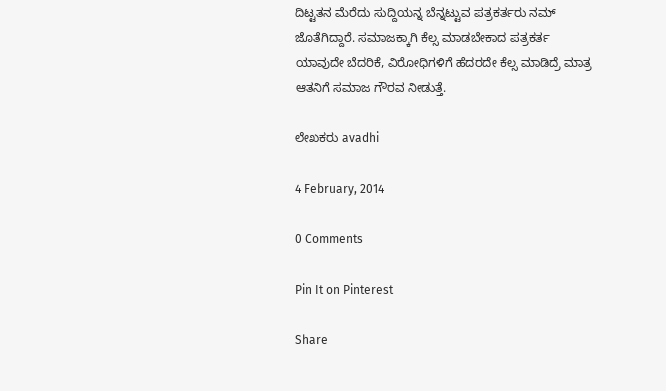ದಿಟ್ಟತನ ಮೆರೆದು ಸುದ್ದಿಯನ್ನ ಬೆನ್ನಟ್ಟುವ ಪತ್ರಕರ್ತರು ನಮ್ ಜೊತೆಗಿದ್ದಾರೆ. ಸಮಾಜಕ್ಕಾಗಿ ಕೆಲ್ಸ ಮಾಡಬೇಕಾದ ಪತ್ರಕರ್ತ ಯಾವುದೇ ಬೆದರಿಕೆ, ವಿರೋಧಿಗಳಿಗೆ ಹೆದರದೇ ಕೆಲ್ಸ ಮಾಡಿದ್ರೆ ಮಾತ್ರ ಆತನಿಗೆ ಸಮಾಜ ಗೌರವ ನೀಡುತ್ತೆ.

ಲೇಖಕರು avadhi

4 February, 2014

0 Comments

Pin It on Pinterest

Share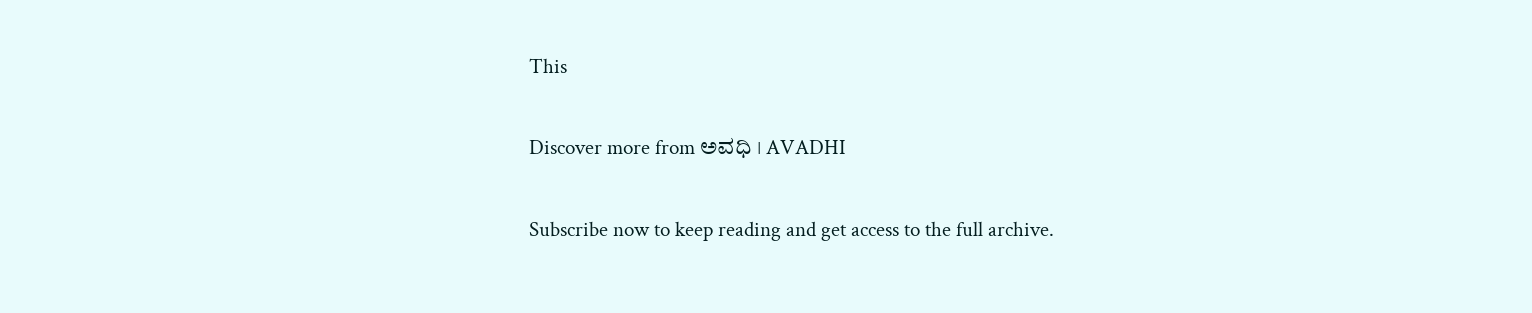This

Discover more from ಅವಧಿ । AVADHI

Subscribe now to keep reading and get access to the full archive.